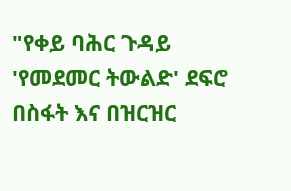"የቀይ ባሕር ጉዳይ 'የመደመር ትውልድ' ደፍሮ በስፋት እና በዝርዝር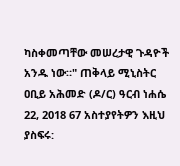ካስቀመጣቸው መሠረታዊ ጉዳዮች አንዱ ነው።" ጠቅላይ ሚኒስትር ዐቢይ አሕመድ (ዶ/ር) ዓርብ ነሐሴ 22, 2018 67 አስተያየትዎን እዚህ ያስፍሩ: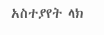አስተያየት ላክ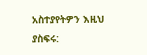አስተያየትዎን እዚህ ያስፍሩ: